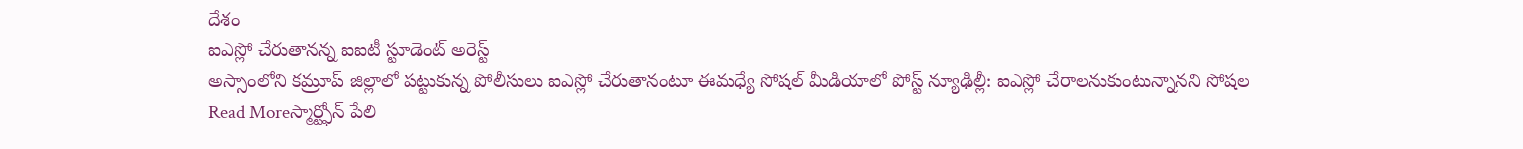దేశం
ఐఎస్లో చేరుతానన్న ఐఐటీ స్టూడెంట్ అరెస్ట్
అస్సాంలోని కమ్రూప్ జిల్లాలో పట్టుకున్న పోలీసులు ఐఎస్లో చేరుతానంటూ ఈమధ్యే సోషల్ మీడియాలో పోస్ట్ న్యూఢిల్లీ: ఐఎస్లో చేరాలనుకుంటున్నానని సోషల
Read Moreస్మార్ట్ఫోన్ పేలి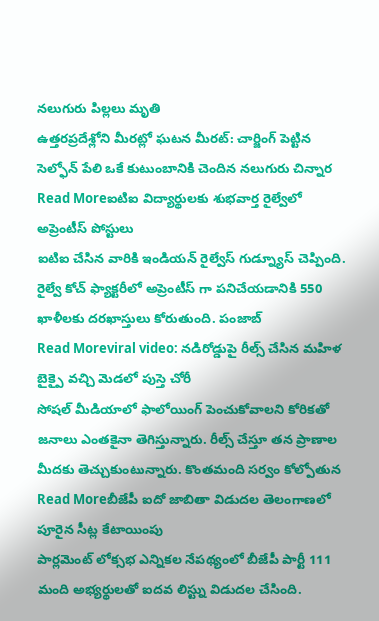నలుగురు పిల్లలు మృతి
ఉత్తరప్రదేశ్లోని మీరట్లో ఘటన మీరట్: చార్జింగ్ పెట్టిన సెల్ఫోన్ పేలి ఒకే కుటుంబానికి చెందిన నలుగురు చిన్నార
Read Moreఐటిఐ విద్యార్థులకు శుభవార్త రైల్వేలో అప్రెంటీస్ పోస్టులు
ఐటిఐ చేసిన వారికి ఇండియన్ రైల్వేస్ గుడ్న్యూస్ చెప్పింది. రైల్వే కోచ్ ఫ్యాక్టరీలో అప్రెంటీస్ గా పనిచేయడానికి 550 ఖాళీలకు దరఖాస్తులు కోరుతుంది. పంజాబ్
Read Moreviral video: నడిరోడ్డుపై రీల్స్ చేసిన మహిళ బైక్పై వచ్చి మెడలో పుస్తె చోరీ
సోషల్ మీడియాలో ఫాలోయింగ్ పెంచుకోవాలని కోరికతో జనాలు ఎంతకైనా తెగిస్తున్నారు. రీల్స్ చేస్తూ తన ప్రాణాల మీదకు తెచ్చుకుంటున్నారు. కొంతమంది సర్వం కోల్పోతున
Read Moreబీజేపీ ఐదో జాబితా విడుదల తెలంగాణలో పూరైన సీట్ల కేటాయింపు
పార్లమెంట్ లోక్సభ ఎన్నికల నేపథ్యంలో బీజేపీ పార్టీ 111 మంది అభ్యర్థులతో ఐదవ లిస్ట్ను విడుదల చేసింది.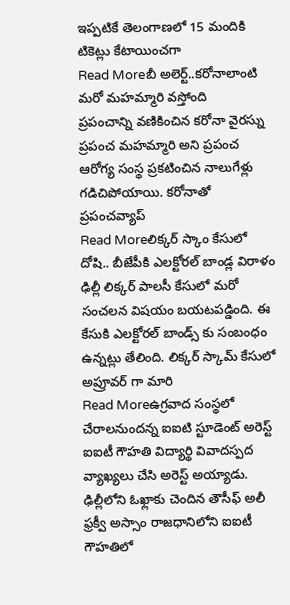ఇప్పటికే తెలంగాణలో 15 మందికి టికెట్లు కేటాయించగా
Read Moreబీ అలెర్ట్..కరోనాలాంటి మరో మహమ్మారి వస్తోంది
ప్రపంచాన్ని వణికించిన కరోనా వైరస్ను ప్రపంచ మహమ్మారి అని ప్రపంచ ఆరోగ్య సంస్థ ప్రకటించిన నాలుగేళ్లు గడిచిపోయాయి. కరోనాతో ప్రపంచవ్యాప్
Read Moreలిక్కర్ స్కాం కేసులో దోషి.. బీజేపీకి ఎలక్టోరల్ బాండ్ల విరాళం
ఢిల్లీ లిక్కర్ పాలసీ కేసులో మరో సంచలన విషయం బయటపడ్డింది. ఈ కేసుకి ఎలక్టోరల్ బాండ్స్ కు సంబంధం ఉన్నట్లు తేలింది. లిక్కర్ స్కామ్ కేసులో అప్రూవర్ గా మారి
Read Moreఉగ్రవాద సంస్థలో చేరాలనుందన్న ఐఐటి స్టూడెంట్ అరెస్ట్
ఐఐటీ గౌహతి విద్యార్థి వివాదస్పద వ్యాఖ్యలు చేసి అరెస్ట్ అయ్యాడు. ఢిల్లీలోని ఓఖ్లాకు చెందిన తౌసీఫ్ అలీ ఫ్రక్వీ అస్సాం రాజధానిలోని ఐఐటీ గౌహతిలో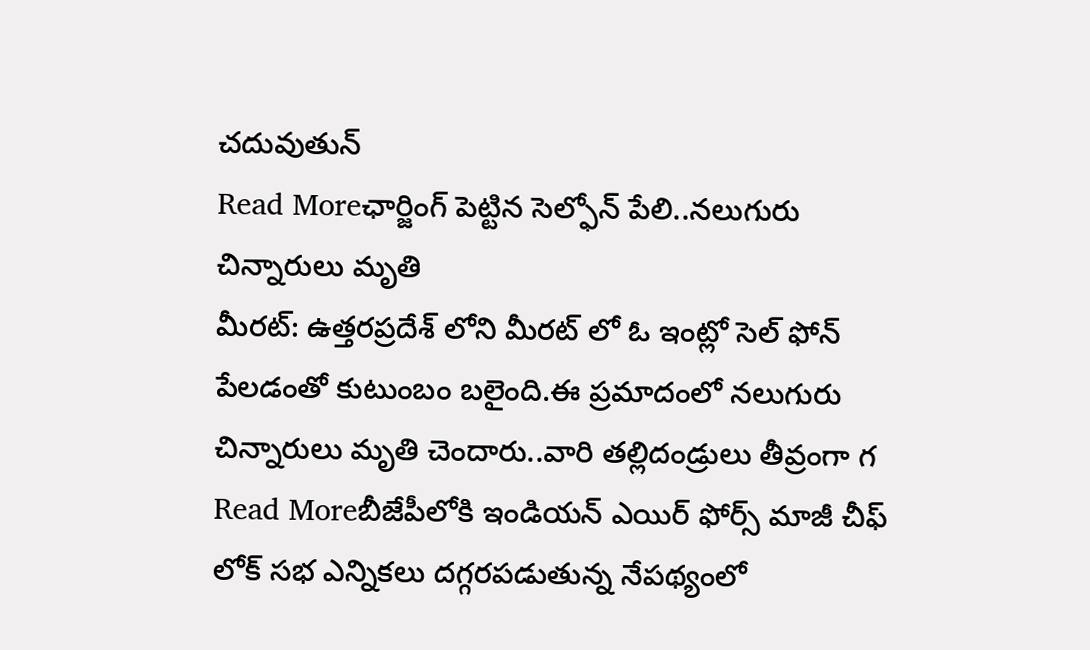చదువుతున్
Read Moreఛార్జింగ్ పెట్టిన సెల్ఫోన్ పేలి..నలుగురు చిన్నారులు మృతి
మీరట్: ఉత్తరప్రదేశ్ లోని మీరట్ లో ఓ ఇంట్లో సెల్ ఫోన్ పేలడంతో కుటుంబం బలైంది.ఈ ప్రమాదంలో నలుగురు చిన్నారులు మృతి చెందారు..వారి తల్లిదండ్రులు తీవ్రంగా గ
Read Moreబీజేపీలోకి ఇండియన్ ఎయిర్ ఫోర్స్ మాజీ చీఫ్
లోక్ సభ ఎన్నికలు దగ్గరపడుతున్న నేపథ్యంలో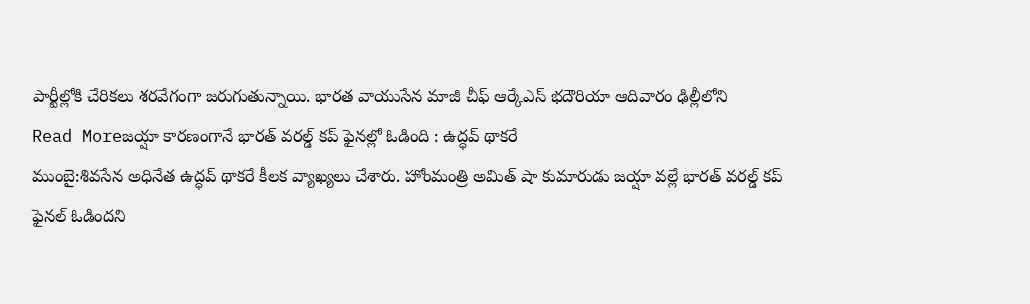పార్టీల్లోకి చేరికలు శరవేగంగా జరుగుతున్నాయి. భారత వాయుసేన మాజీ చీఫ్ ఆర్కేఎస్ భదౌరియా ఆదివారం ఢిల్లీలోని
Read Moreజయ్షా కారణంగానే భారత్ వరల్డ్ కప్ ఫైనల్లో ఓడింది : ఉద్ధవ్ థాకరే
ముంబై:శివసేన అధినేత ఉద్ధవ్ థాకరే కీలక వ్యాఖ్యలు చేశారు. హోంమంత్రి అమిత్ షా కుమారుడు జయ్షా వల్లే భారత్ వరల్డ్ కప్ ఫైనల్ ఓడిందని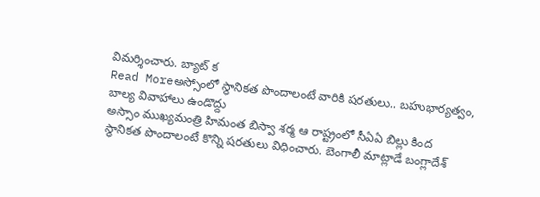విమర్శించారు. బ్యాట్ క
Read Moreఅస్సోంలో స్థానికత పొందాలంటే వారికి షరతులు.. బహుభార్యత్వం, బాల్య వివాహాలు ఉండొద్దు
అస్సాం ముఖ్యమంత్రి హిమంత బిస్వా శర్మ ఆ రాష్ట్రంలో సీఏఏ బిల్లు కింద స్థానికత పొందాలంటే కొన్ని షరతులు విధించారు. బెంగాలీ మాట్లాడే బంగ్లాదేశ్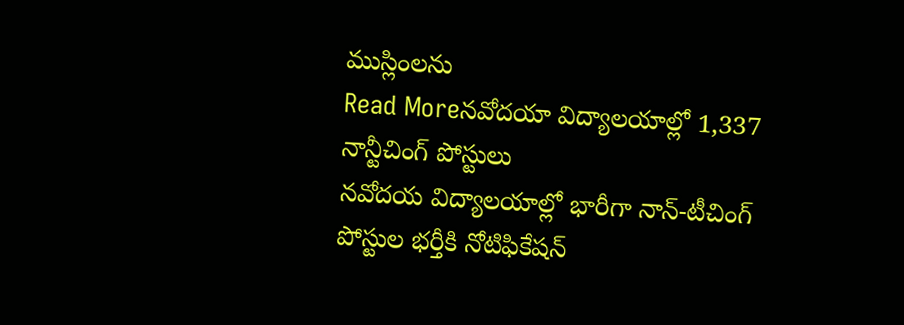ముస్లింలను
Read Moreనవోదయా విద్యాలయాల్లో 1,337 నాన్టీచింగ్ పోస్టులు
నవోదయ విద్యాలయాల్లో భారీగా నాన్-టీచింగ్ పోస్టుల భర్తీకి నోటిఫికేషన్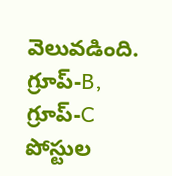వెలువడింది. గ్రూప్-B, గ్రూప్-C పోస్టుల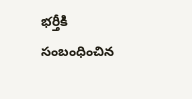భర్తీకి సంబంధించిన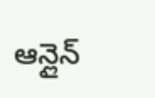ఆన్లైన్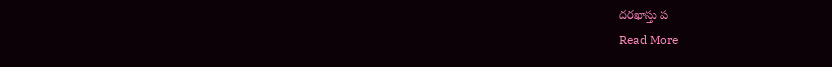దరఖాస్తు ప
Read More